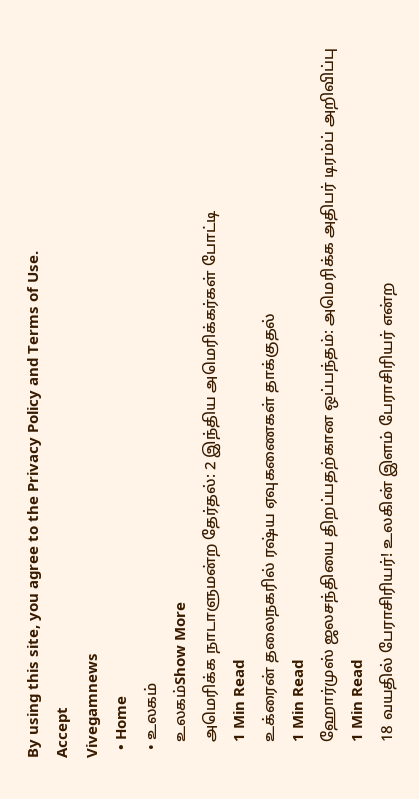By using this site, you agree to the Privacy Policy and Terms of Use.
Accept
Vivegamnews
  • Home
  • உலகம்
    உலகம்Show More
    அமெரிக்க நாடாளுமன்ற தேர்தல்: 2 இந்திய அமெரிக்கர்கள் போட்டி
    1 Min Read
    உக்ரைன் தலைநகரில் ரஷ்ய ஏவுகணைகள் தாக்குதல்
    1 Min Read
    ஹோர்முஸ் ஜலசந்தியை திறப்பதற்கான ஒப்பந்தம்: அமெரிக்க அதிபர் டிரம்ப் அறிவிப்பு
    1 Min Read
    18 வயதில் பேராசிரியர்! உலகின் இளம் பேராசிரியர் என்ற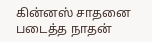கின்னஸ் சாதனை படைத்த நாதன்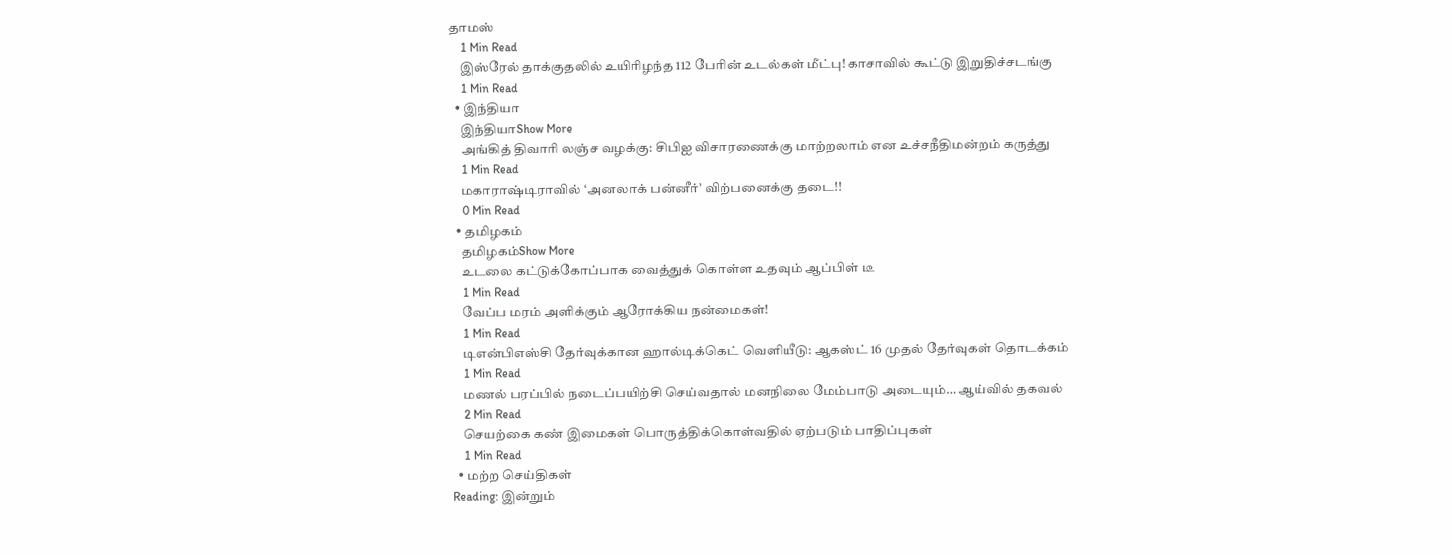தாமஸ்
    1 Min Read
    இஸ்ரேல் தாக்குதலில் உயிரிழந்த 112 பேரின் உடல்கள் மீட்பு! காசாவில் கூட்டு இறுதிச்சடங்கு
    1 Min Read
  • இந்தியா
    இந்தியாShow More
    அங்கித் திவாரி லஞ்ச வழக்கு: சிபிஐ விசாரணைக்கு மாற்றலாம் என உச்சநீதிமன்றம் கருத்து
    1 Min Read
    மகாராஷ்டிராவில் ‘அனலாக் பன்னீர்’ விற்பனைக்கு தடை!!
    0 Min Read
  • தமிழகம்
    தமிழகம்Show More
    உடலை கட்டுக்கோப்பாக வைத்துக் கொள்ள உதவும் ஆப்பிள் டீ
    1 Min Read
    வேப்ப மரம் அளிக்கும் ஆரோக்கிய நன்மைகள்!
    1 Min Read
    டிஎன்பிஎஸ்சி தேர்வுக்கான ஹால்டிக்கெட் வெளியீடு: ஆகஸ்ட் 16 முதல் தேர்வுகள் தொடக்கம்
    1 Min Read
    மணல் பரப்பில் நடைப்பயிற்சி செய்வதால் மனநிலை மேம்பாடு அடையும்… ஆய்வில் தகவல்
    2 Min Read
    செயற்கை கண் இமைகள் பொருத்திக்கொள்வதில் ஏற்படும் பாதிப்புகள்
    1 Min Read
  • மற்ற செய்திகள்
Reading: இன்றும்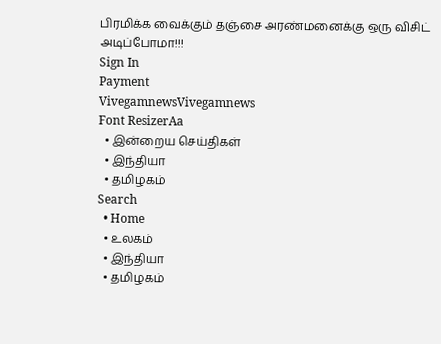பிரமிக்க வைக்கும் தஞ்சை அரண்மனைக்கு ஒரு விசிட் அடிப்போமா!!!
Sign In
Payment
VivegamnewsVivegamnews
Font ResizerAa
  • இன்றைய செய்திகள்
  • இந்தியா
  • தமிழகம்
Search
  • Home
  • உலகம்
  • இந்தியா
  • தமிழகம்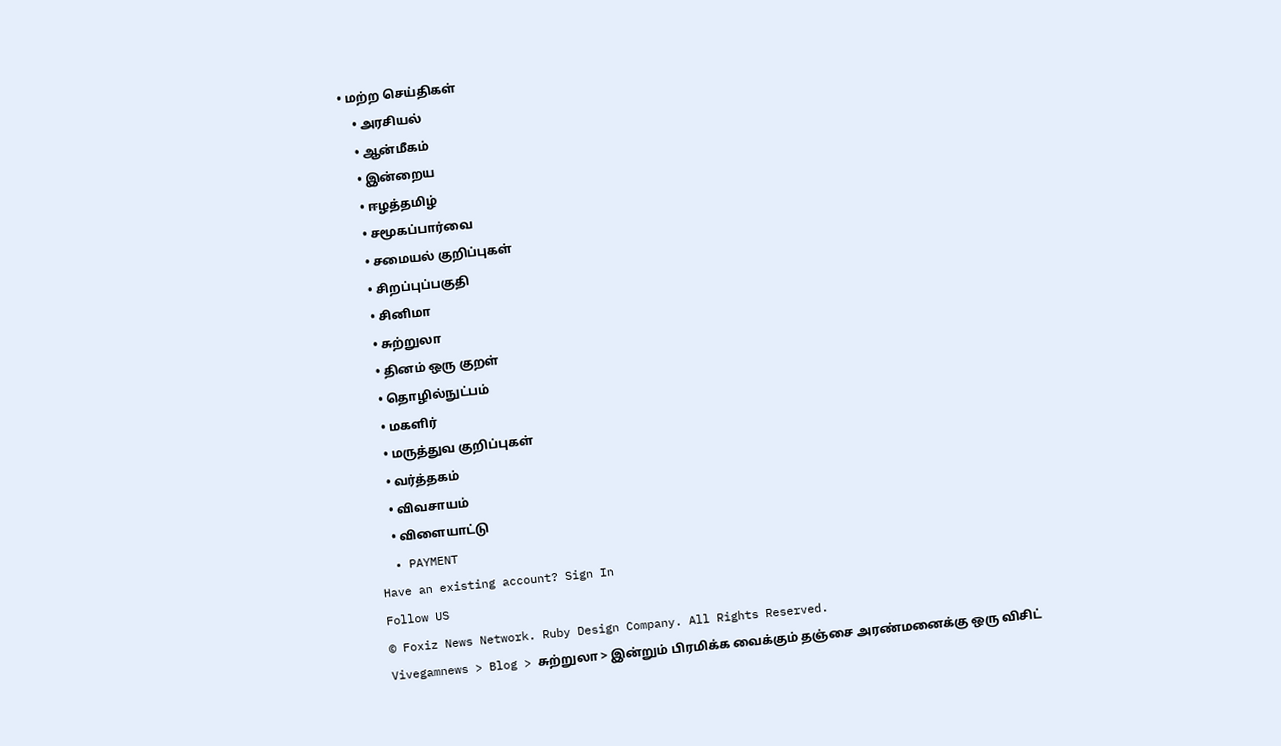• மற்ற செய்திகள்
    • அரசியல்
    • ஆன்மீகம்
    • இன்றைய
    • ஈழத்தமிழ்
    • சமூகப்பார்வை
    • சமையல் குறிப்புகள்
    • சிறப்புப்பகுதி
    • சினிமா
    • சுற்றுலா
    • தினம் ஒரு குறள்
    • தொழில்நுட்பம்
    • மகளிர்
    • மருத்துவ குறிப்புகள்
    • வர்த்தகம்
    • விவசாயம்
    • விளையாட்டு
  • PAYMENT
Have an existing account? Sign In
Follow US
© Foxiz News Network. Ruby Design Company. All Rights Reserved.
Vivegamnews > Blog > சுற்றுலா > இன்றும் பிரமிக்க வைக்கும் தஞ்சை அரண்மனைக்கு ஒரு விசிட்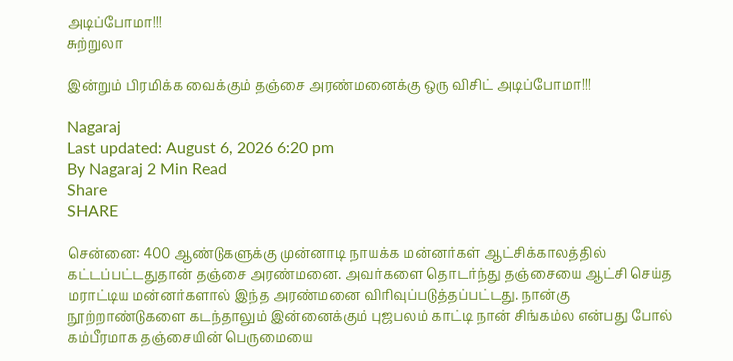அடிப்போமா!!!
சுற்றுலா

இன்றும் பிரமிக்க வைக்கும் தஞ்சை அரண்மனைக்கு ஒரு விசிட் அடிப்போமா!!!

Nagaraj
Last updated: August 6, 2026 6:20 pm
By Nagaraj 2 Min Read
Share
SHARE

சென்னை: 400 ஆண்டுகளுக்கு முன்னாடி நாயக்க மன்னர்கள் ஆட்சிக்காலத்தில் கட்டப்பட்டதுதான் தஞ்சை அரண்மனை. அவர்களை தொடர்ந்து தஞ்சையை ஆட்சி செய்த மராட்டிய மன்னர்களால் இந்த அரண்மனை விரிவுப்படுத்தப்பட்டது. நான்கு நூற்றாண்டுகளை கடந்தாலும் இன்னைக்கும் புஜபலம் காட்டி நான் சிங்கம்ல என்பது போல் கம்பீரமாக தஞ்சையின் பெருமையை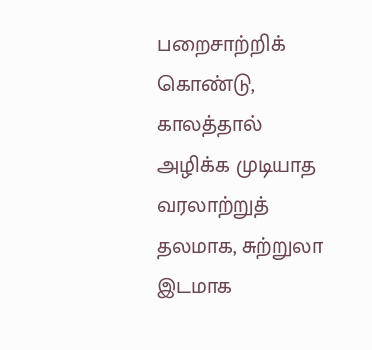பறைசாற்றிக் கொண்டு, காலத்தால் அழிக்க முடியாத வரலாற்றுத் தலமாக, சுற்றுலா இடமாக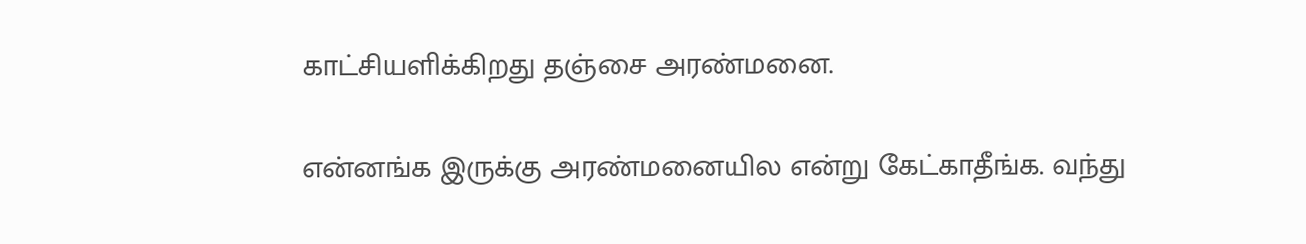காட்சியளிக்கிறது தஞ்சை அரண்மனை.

என்னங்க இருக்கு அரண்மனையில என்று கேட்காதீங்க. வந்து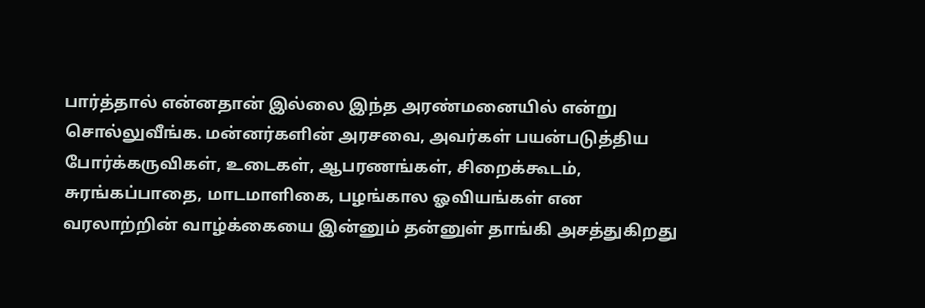பார்த்தால் என்னதான் இல்லை இந்த அரண்மனையில் என்று சொல்லுவீங்க. மன்னர்களின் அரசவை, அவர்கள் பயன்படுத்திய போர்க்கருவிகள், உடைகள், ஆபரணங்கள், சிறைக்கூடம், சுரங்கப்பாதை, மாடமாளிகை, பழங்கால ஓவியங்கள் என வரலாற்றின் வாழ்க்கையை இன்னும் தன்னுள் தாங்கி அசத்துகிறது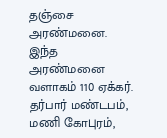தஞ்சை அரண்மனை. இந்த அரண்மனை வளாகம் 110 ஏக்கர். தர்பார் மண்டபம், மணி கோபுரம்,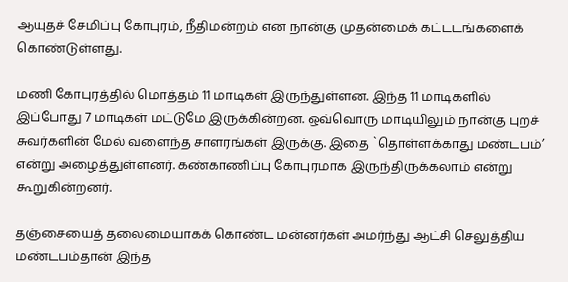ஆயுதச் சேமிப்பு கோபுரம், நீதிமன்றம் என நான்கு முதன்மைக் கட்டடங்களைக் கொண்டுள்ளது.

மணி கோபுரத்தில் மொத்தம் 11 மாடிகள் இருந்துள்ளன. இந்த 11 மாடிகளில் இப்போது 7 மாடிகள் மட்டுமே இருக்கின்றன. ஒவ்வொரு மாடியிலும் நான்கு புறச் சுவர்களின் மேல் வளைந்த சாளரங்கள் இருக்கு. இதை `தொள்ளக்காது மண்டபம்’ என்று அழைத்துள்ளனர். கண்காணிப்பு கோபுரமாக இருந்திருக்கலாம் என்று கூறுகின்றனர்.

தஞ்சையைத் தலைமையாகக் கொண்ட மன்னர்கள் அமர்ந்து ஆட்சி செலுத்திய மண்டபம்தான் இந்த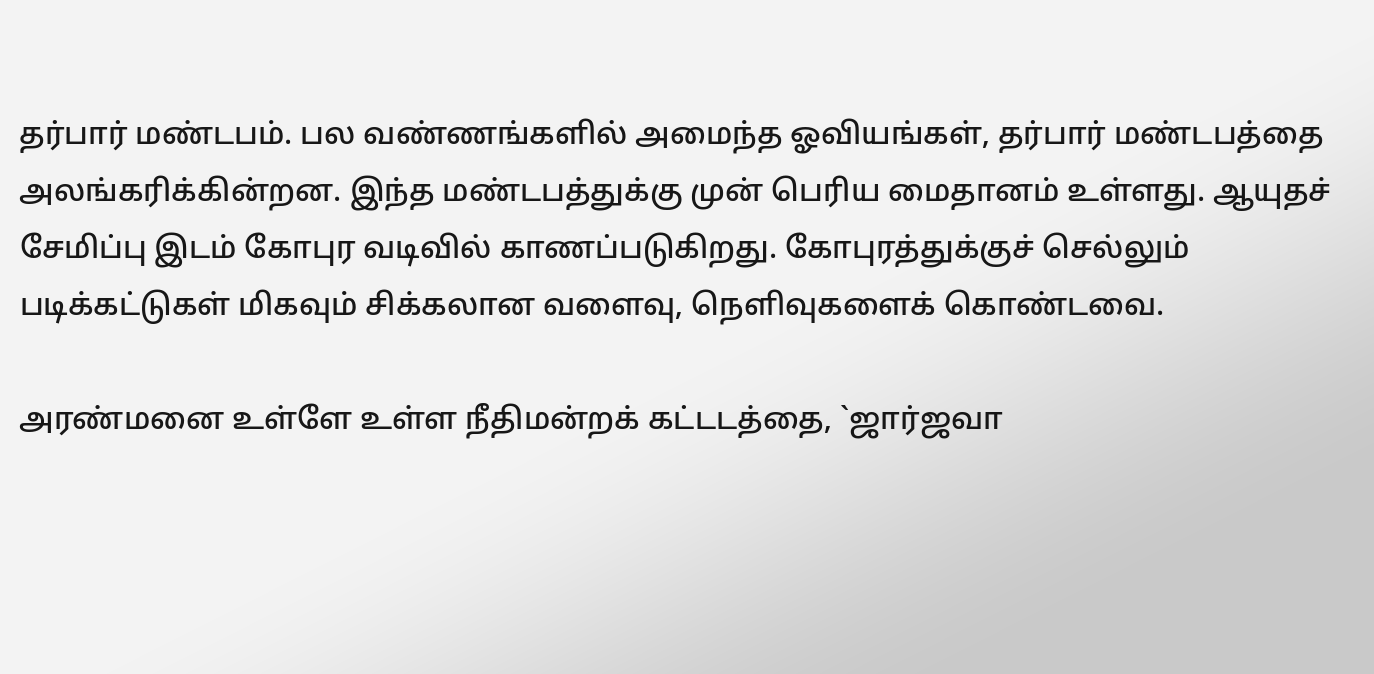தர்பார் மண்டபம். பல வண்ணங்களில் அமைந்த ஓவியங்கள், தர்பார் மண்டபத்தை அலங்கரிக்கின்றன. இந்த மண்டபத்துக்கு முன் பெரிய மைதானம் உள்ளது. ஆயுதச் சேமிப்பு இடம் கோபுர வடிவில் காணப்படுகிறது. கோபுரத்துக்குச் செல்லும் படிக்கட்டுகள் மிகவும் சிக்கலான வளைவு, நெளிவுகளைக் கொண்டவை.

அரண்மனை உள்ளே உள்ள நீதிமன்றக் கட்டடத்தை, `ஜார்ஜவா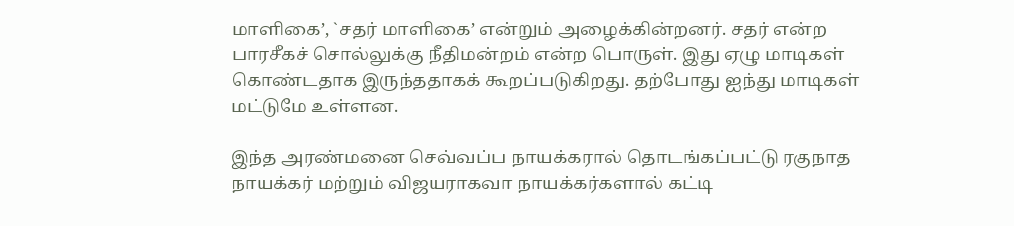மாளிகை’, `சதர் மாளிகை’ என்றும் அழைக்கின்றனர். சதர் என்ற பாரசீகச் சொல்லுக்கு நீதிமன்றம் என்ற பொருள். இது ஏழு மாடிகள் கொண்டதாக இருந்ததாகக் கூறப்படுகிறது. தற்போது ஐந்து மாடிகள் மட்டுமே உள்ளன.

இந்த அரண்மனை செவ்வப்ப நாயக்கரால் தொடங்கப்பட்டு ரகுநாத நாயக்கர் மற்றும் விஜயராகவா நாயக்கர்களால் கட்டி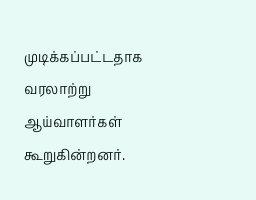முடிக்கப்பட்டதாக வரலாற்று ஆய்வாளர்கள் கூறுகின்றனர்.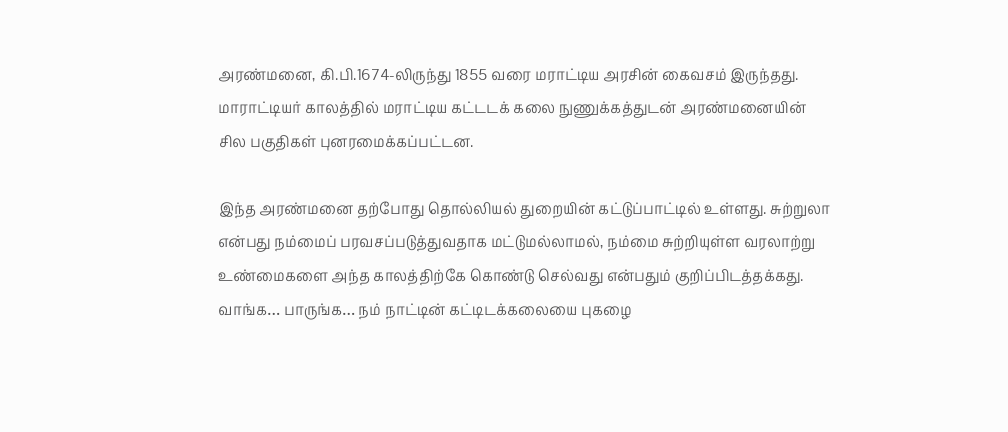அரண்மனை, கி.பி.1674-லிருந்து 1855 வரை மராட்டிய அரசின் கைவசம் இருந்தது. மாராட்டியர் காலத்தில் மராட்டிய கட்டடக் கலை நுணுக்கத்துடன் அரண்மனையின் சில பகுதிகள் புனரமைக்கப்பட்டன.

இந்த அரண்மனை தற்போது தொல்லியல் துறையின் கட்டுப்பாட்டில் உள்ளது. சுற்றுலா என்பது நம்மைப் பரவசப்படுத்துவதாக மட்டுமல்லாமல், நம்மை சுற்றியுள்ள வரலாற்று உண்மைகளை அந்த காலத்திற்கே கொண்டு செல்வது என்பதும் குறிப்பிடத்தக்கது. வாங்க… பாருங்க… நம் நாட்டின் கட்டிடக்கலையை புகழை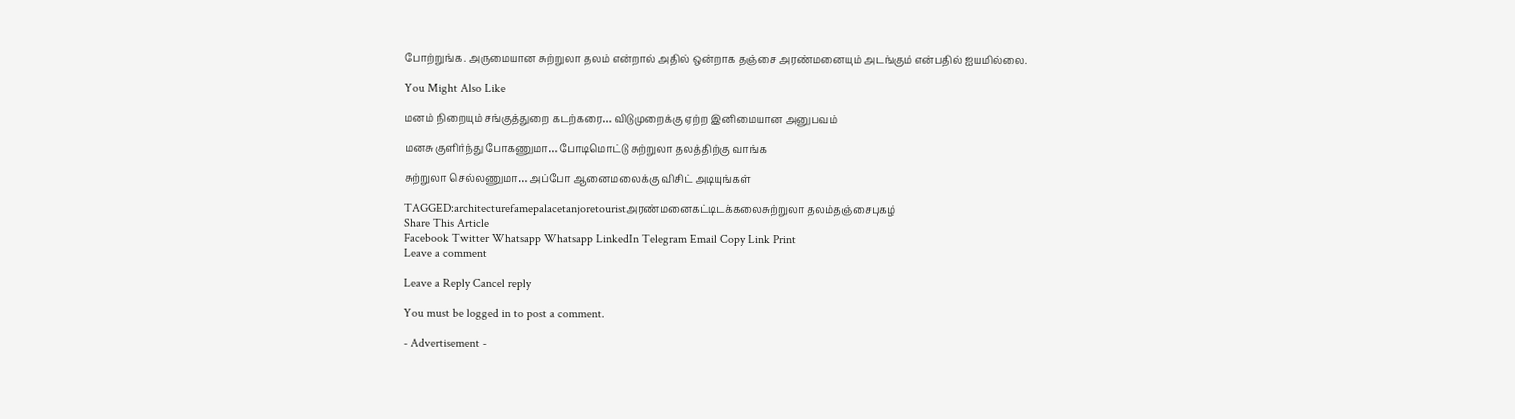போற்றுங்க. அருமையான சுற்றுலா தலம் என்றால் அதில் ஒன்றாக தஞ்சை அரண்மனையும் அடங்கும் என்பதில் ஐயமில்லை.

You Might Also Like

மனம் நிறையும் சங்குத்துறை கடற்கரை… விடுமுறைக்கு ஏற்ற இனிமையான அனுபவம்

மனசு குளிர்ந்து போகணுமா… போடிமொட்டு சுற்றுலா தலத்திற்கு வாங்க

சுற்றுலா செல்லணுமா… அப்போ ஆனைமலைக்கு விசிட் அடியுங்கள்

TAGGED:architecturefamepalacetanjoretouristஅரண்மனைகட்டிடக்கலைசுற்றுலா தலம்தஞ்சைபுகழ்
Share This Article
Facebook Twitter Whatsapp Whatsapp LinkedIn Telegram Email Copy Link Print
Leave a comment

Leave a Reply Cancel reply

You must be logged in to post a comment.

- Advertisement -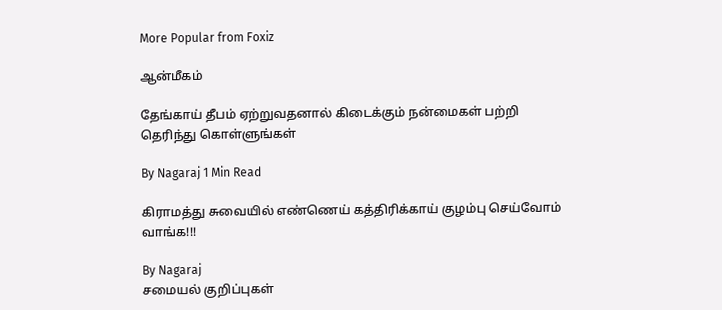More Popular from Foxiz

ஆன்மீகம்

தேங்காய் தீபம் ஏற்றுவதனால் கிடைக்கும் நன்மைகள் பற்றி தெரிந்து கொள்ளுங்கள்

By Nagaraj 1 Min Read

கிராமத்து சுவையில் எண்ணெய் கத்திரிக்காய் குழம்பு செய்வோம் வாங்க!!!

By Nagaraj
சமையல் குறிப்புகள்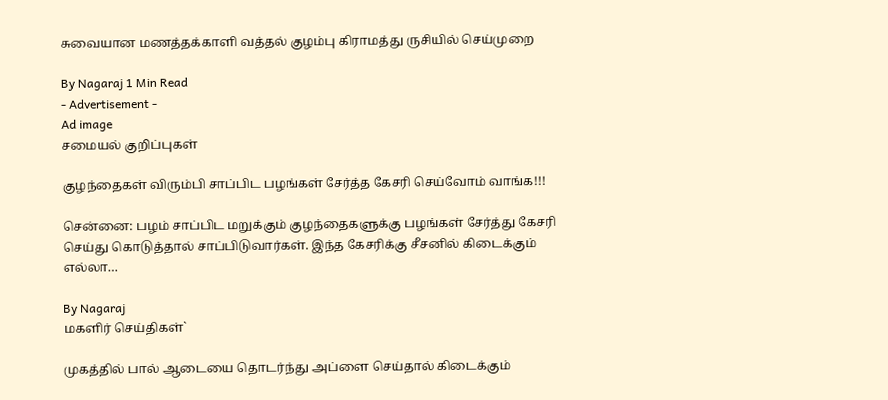சுவையான மணத்தக்காளி வத்தல் குழம்பு கிராமத்து ருசியில் செய்முறை

By Nagaraj 1 Min Read
- Advertisement -
Ad image
சமையல் குறிப்புகள்

குழந்தைகள் விரும்பி சாப்பிட பழங்கள் சேர்த்த கேசரி செய்வோம் வாங்க!!!

சென்னை: பழம் சாப்பிட மறுக்கும் குழந்தைகளுக்கு பழங்கள் சேர்த்து கேசரி செய்து கொடுத்தால் சாப்பிடுவார்கள். இந்த கேசரிக்கு சீசனில் கிடைக்கும் எல்லா…

By Nagaraj
மகளிர் செய்திகள்`

முகத்தில் பால் ஆடையை தொடர்ந்து அப்ளை செய்தால் கிடைக்கும்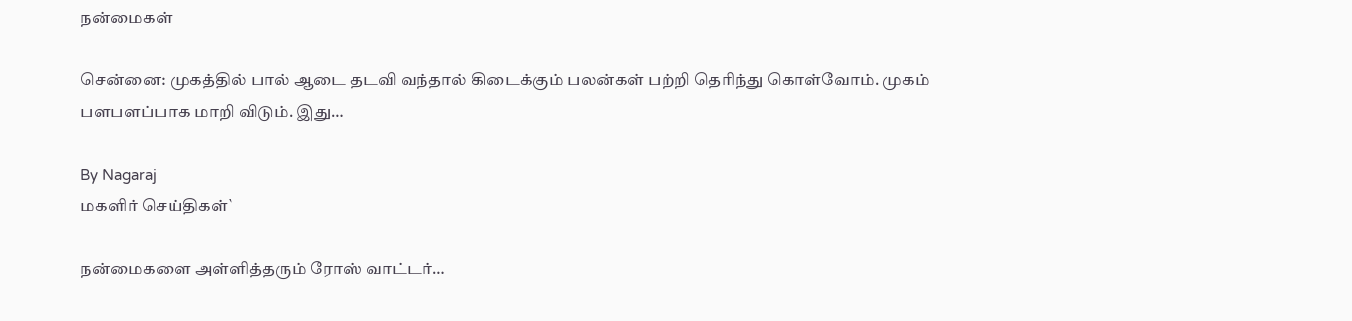நன்மைகள்

சென்னை: முகத்தில் பால் ஆடை தடவி வந்தால் கிடைக்கும் பலன்கள் பற்றி தெரிந்து கொள்வோம். முகம் பளபளப்பாக மாறி விடும். இது…

By Nagaraj
மகளிர் செய்திகள்`

நன்மைகளை அள்ளித்தரும் ரோஸ் வாட்டர்…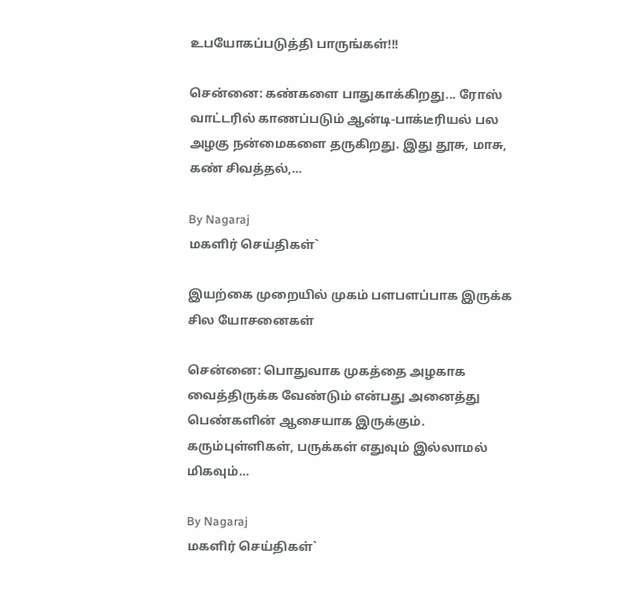உபயோகப்படுத்தி பாருங்கள்!!!

சென்னை: கண்களை பாதுகாக்கிறது... ரோஸ் வாட்டரில் காணப்படும் ஆன்டி-பாக்டீரியல் பல அழகு நன்மைகளை தருகிறது. இது தூசு, மாசு, கண் சிவத்தல்,…

By Nagaraj
மகளிர் செய்திகள்`

இயற்கை முறையில் முகம் பளபளப்பாக இருக்க சில யோசனைகள்

சென்னை: பொதுவாக முகத்தை அழகாக வைத்திருக்க வேண்டும் என்பது அனைத்து பெண்களின் ஆசையாக இருக்கும். கரும்புள்ளிகள், பருக்கள் எதுவும் இல்லாமல் மிகவும்…

By Nagaraj
மகளிர் செய்திகள்`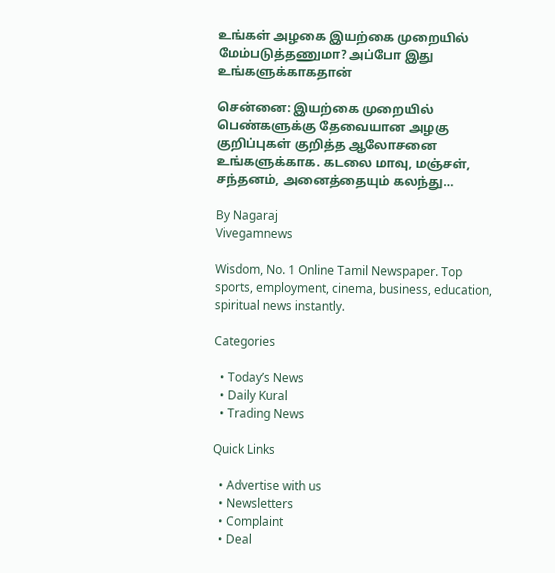உங்கள் அழகை இயற்கை முறையில் மேம்படுத்தணுமா? அப்போ இது உங்களுக்காகதான்

சென்னை: இயற்கை முறையில் பெண்களுக்கு தேவையான அழகு குறிப்புகள் குறித்த ஆலோசனை உங்களுக்காக. கடலை மாவு, மஞ்சள், சந்தனம், அனைத்தையும் கலந்து…

By Nagaraj
Vivegamnews

Wisdom, No. 1 Online Tamil Newspaper. Top sports, employment, cinema, business, education, spiritual news instantly.

Categories

  • Today’s News
  • Daily Kural
  • Trading News

Quick Links

  • Advertise with us
  • Newsletters
  • Complaint
  • Deal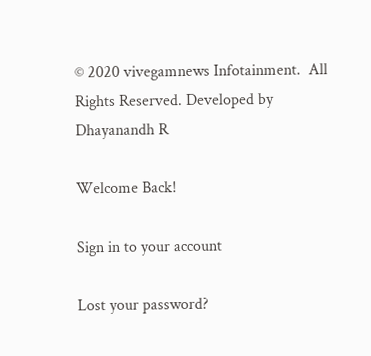© 2020 vivegamnews Infotainment.  All Rights Reserved. Developed by Dhayanandh R

Welcome Back!

Sign in to your account

Lost your password?